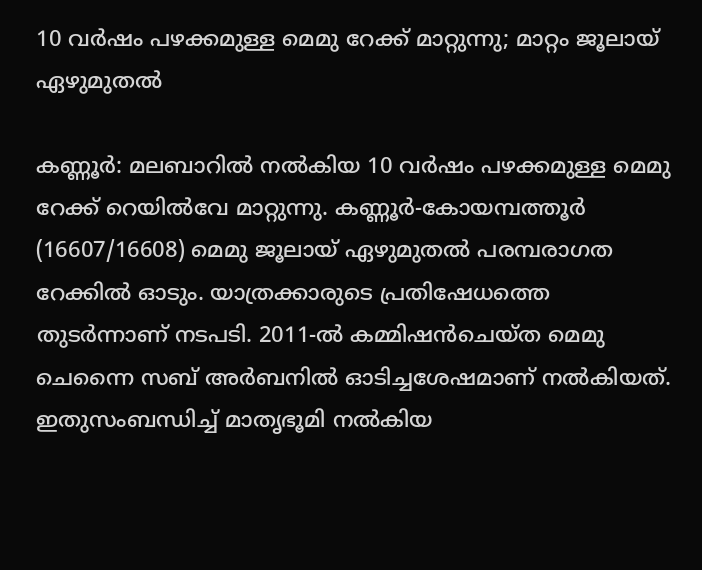10 വർഷം പഴക്കമുള്ള മെമു റേക്ക് മാറ്റുന്നു; മാറ്റം ജൂലായ് ഏഴുമുതൽ

കണ്ണൂര്‍: മലബാറില്‍ നല്‍കിയ 10 വര്‍ഷം പഴക്കമുള്ള മെമു റേക്ക് റെയില്‍വേ മാറ്റുന്നു. കണ്ണൂര്‍-കോയമ്പത്തൂര്‍ (16607/16608) മെമു ജൂലായ് ഏഴുമുതല്‍ പരമ്പരാഗത റേക്കില്‍ ഓടും. യാത്രക്കാരുടെ പ്രതിഷേധത്തെ തുടര്‍ന്നാണ് നടപടി. 2011-ല്‍ കമ്മിഷന്‍ചെയ്ത മെമു ചെന്നൈ സബ് അര്‍ബനില്‍ ഓടിച്ചശേഷമാണ് നല്‍കിയത്. ഇതുസംബന്ധിച്ച് മാതൃഭൂമി നല്‍കിയ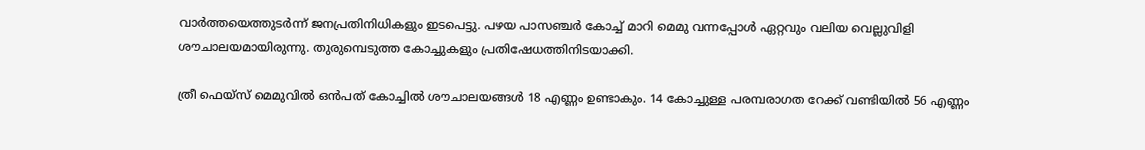വാര്‍ത്തയെത്തുടര്‍ന്ന് ജനപ്രതിനിധികളും ഇടപെട്ടു. പഴയ പാസഞ്ചര്‍ കോച്ച് മാറി മെമു വന്നപ്പോള്‍ ഏറ്റവും വലിയ വെല്ലുവിളി ശൗചാലയമായിരുന്നു. തുരുമ്പെടുത്ത കോച്ചുകളും പ്രതിഷേധത്തിനിടയാക്കി.

ത്രീ ഫെയ്‌സ് മെമുവില്‍ ഒന്‍പത് കോച്ചില്‍ ശൗചാലയങ്ങള്‍ 18 എണ്ണം ഉണ്ടാകും. 14 കോച്ചുള്ള പരമ്പരാഗത റേക്ക് വണ്ടിയില്‍ 56 എണ്ണം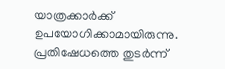യാത്രക്കാര്‍ക്ക് ഉപയോഗിക്കാമായിരുന്നു. പ്രതിഷേധത്തെ തുടര്‍ന്ന്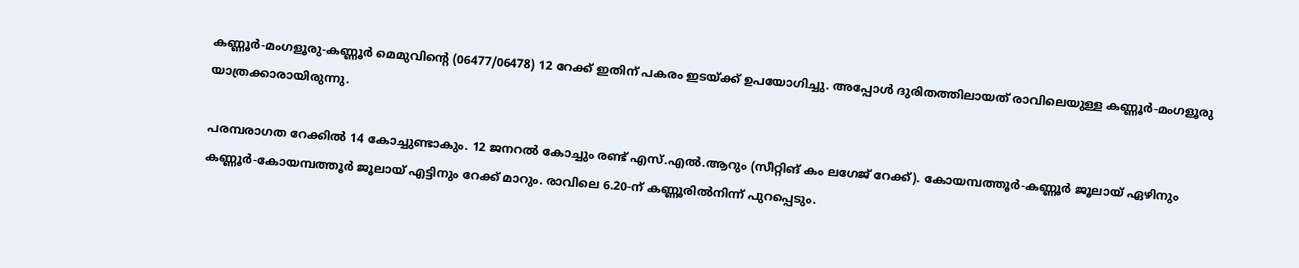കണ്ണൂര്‍-മംഗളൂരു-കണ്ണൂര്‍ മെമുവിന്റെ (06477/06478) 12 റേക്ക് ഇതിന് പകരം ഇടയ്ക്ക് ഉപയോഗിച്ചു. അപ്പോള്‍ ദുരിതത്തിലായത് രാവിലെയുള്ള കണ്ണൂര്‍-മംഗളൂരു യാത്രക്കാരായിരുന്നു.

പരമ്പരാഗത റേക്കില്‍ 14 കോച്ചുണ്ടാകും. 12 ജനറല്‍ കോച്ചും രണ്ട് എസ്.എല്‍.ആറും (സീറ്റിങ് കം ലഗേജ് റേക്ക്). കോയമ്പത്തൂര്‍-കണ്ണൂര്‍ ജൂലായ് ഏഴിനും കണ്ണൂര്‍-കോയമ്പത്തൂര്‍ ജൂലായ് എട്ടിനും റേക്ക് മാറും. രാവിലെ 6.20-ന് കണ്ണൂരില്‍നിന്ന് പുറപ്പെടും.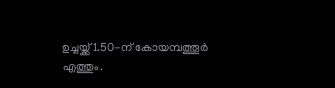ഉച്ചയ്ക്ക് 1.50-ന് കോയമ്പത്തൂര്‍ എത്തും.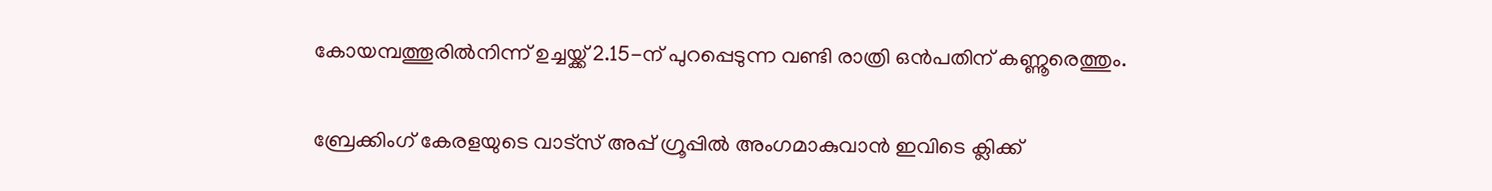കോയമ്പത്തൂരില്‍നിന്ന് ഉച്ചയ്ക്ക് 2.15-ന് പുറപ്പെടുന്ന വണ്ടി രാത്രി ഒന്‍പതിന് കണ്ണൂരെത്തും.

ബ്രേക്കിംഗ് കേരളയുടെ വാട്സ് അപ്പ് ഗ്രൂപ്പിൽ അംഗമാകുവാൻ ഇവിടെ ക്ലിക്ക്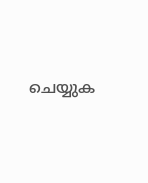ചെയ്യുക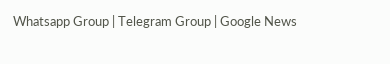Whatsapp Group | Telegram Group | Google News